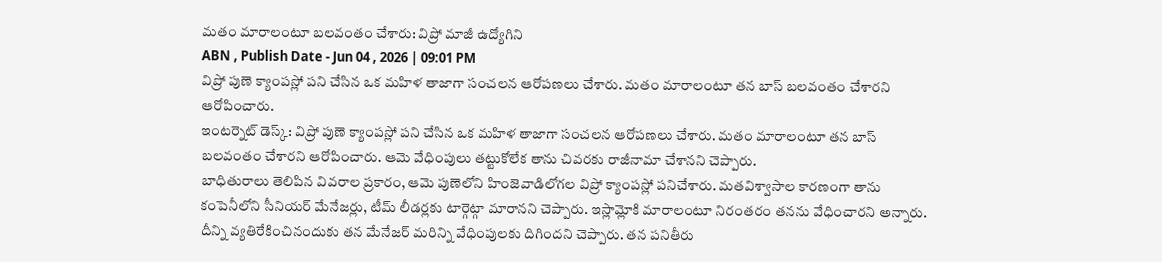మతం మారాలంటూ బలవంతం చేశారు: విప్రో మాజీ ఉద్యోగిని
ABN , Publish Date - Jun 04 , 2026 | 09:01 PM
విప్రో పుణె క్యాంపస్లో పని చేసిన ఒక మహిళ తాజాగా సంచలన ఆరోపణలు చేశారు. మతం మారాలంటూ తన బాస్ బలవంతం చేశారని ఆరోపించారు.
ఇంటర్నెట్ డెస్క్: విప్రో పుణె క్యాంపస్లో పని చేసిన ఒక మహిళ తాజాగా సంచలన ఆరోపణలు చేశారు. మతం మారాలంటూ తన బాస్ బలవంతం చేశారని ఆరోపించారు. ఆమె వేధింపులు తట్టుకోలేక తాను చివరకు రాజీనామా చేశానని చెప్పారు.
బాధితురాలు తెలిపిన వివరాల ప్రకారం, ఆమె పుణెలోని హింజెవాడిలోగల విప్రో క్యాంపస్లో పనిచేశారు. మతవిశ్వాసాల కారణంగా తాను కంపెనీలోని సీనియర్ మేనేజర్లు, టీమ్ లీడర్లకు టార్గెట్గా మారానని చెప్పారు. ఇస్లామ్లోకి మారాలంటూ నిరంతరం తనను వేధించారని అన్నారు. దీన్ని వ్యతిరేకించినందుకు తన మేనేజర్ మరిన్ని వేధింపులకు దిగిందని చెప్పారు. తన పనితీరు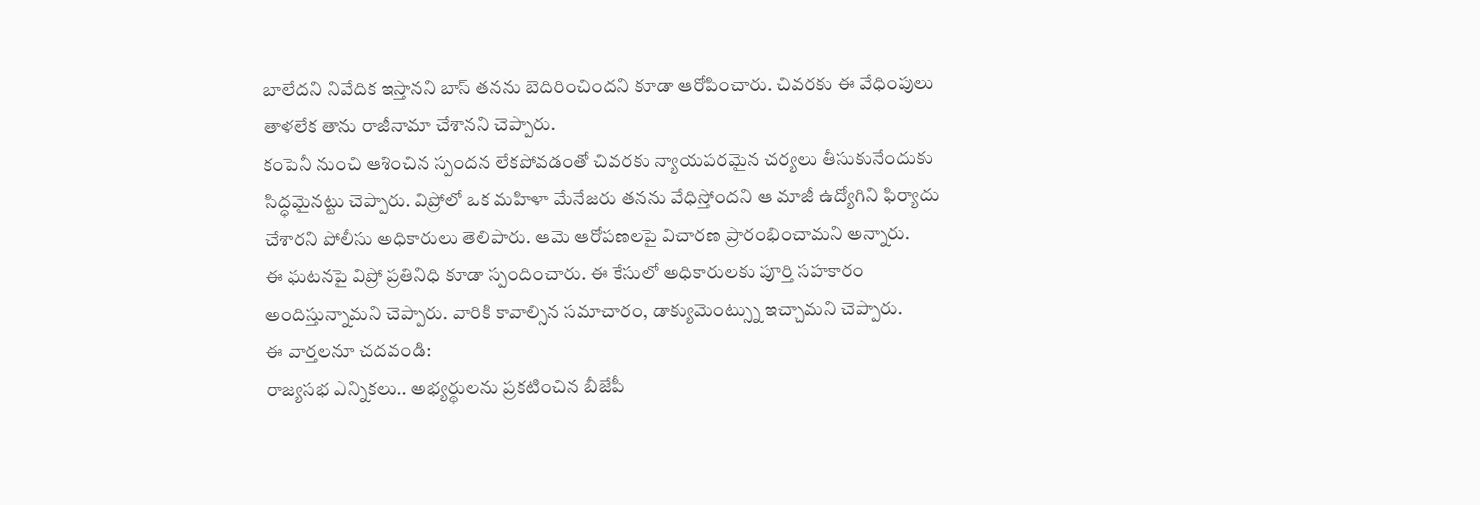బాలేదని నివేదిక ఇస్తానని బాస్ తనను బెదిరించిందని కూడా ఆరోపించారు. చివరకు ఈ వేధింపులు తాళలేక తాను రాజీనామా చేశానని చెప్పారు.
కంపెనీ నుంచి ఆశించిన స్పందన లేకపోవడంతో చివరకు న్యాయపరమైన చర్యలు తీసుకునేందుకు సిద్ధమైనట్టు చెప్పారు. విప్రోలో ఒక మహిళా మేనేజరు తనను వేధిస్తోందని ఆ మాజీ ఉద్యోగిని ఫిర్యాదు చేశారని పోలీసు అధికారులు తెలిపారు. ఆమె ఆరోపణలపై విచారణ ప్రారంభించామని అన్నారు.
ఈ ఘటనపై విప్రో ప్రతినిధి కూడా స్పందించారు. ఈ కేసులో అధికారులకు పూర్తి సహకారం అందిస్తున్నామని చెప్పారు. వారికి కావాల్సిన సమాచారం, డాక్యుమెంట్స్ను ఇచ్చామని చెప్పారు.
ఈ వార్తలనూ చదవండి:
రాజ్యసభ ఎన్నికలు.. అభ్యర్థులను ప్రకటించిన బీజేపీ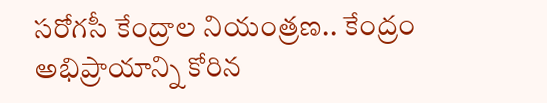సరోగసీ కేంద్రాల నియంత్రణ.. కేంద్రం అభిప్రాయాన్ని కోరిన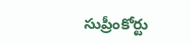సుప్రీంకోర్టు